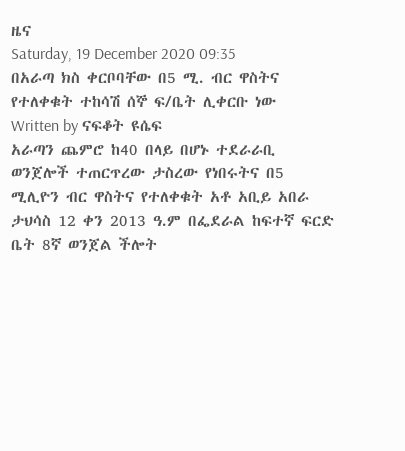ዜና
Saturday, 19 December 2020 09:35
በአራጣ ክስ ቀርቦባቸው በ5 ሚ. ብር ዋስትና የተለቀቁት ተከሳሽ ሰኞ ፍ/ቤት ሊቀርቡ ነው
Written by ናፍቆት ዩሴፍ
አራጣን ጨምሮ ከ40 በላይ በሆኑ ተደራራቢ ወንጀሎች ተጠርጥረው ታስረው የነበሩትና በ5 ሚሊዮን ብር ዋስትና የተለቀቁት አቶ አቢይ አበራ ታህሳስ 12 ቀን 2013 ዓ.ም በፌደራል ከፍተኛ ፍርድ ቤት 8ኛ ወንጀል ችሎት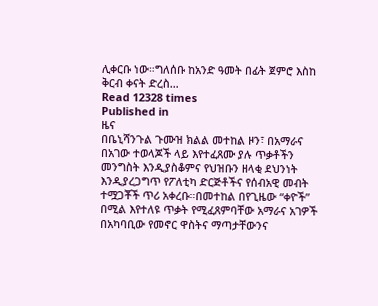ሊቀርቡ ነው።ግለሰቡ ከአንድ ዓመት በፊት ጀምሮ እስከ ቅርብ ቀናት ድረስ…
Read 12328 times
Published in
ዜና
በቤኒሻንጉል ጉሙዝ ክልል መተከል ዞን፣ በአማራና በአገው ተወላጆች ላይ እየተፈጸሙ ያሉ ጥቃቶችን መንግስት እንዲያስቆምና የህዝቡን ዘላቂ ደህንነት እንዲያረጋግጥ የፖለቲካ ድርጅቶችና የሰብአዊ መብት ተሟጋቾች ጥሪ አቀረቡ።በመተከል በየጊዜው “ቀዮች” በሚል እየተለዩ ጥቃት የሚፈጸምባቸው አማራና አገዎች በአካባቢው የመኖር ዋስትና ማጣታቸውንና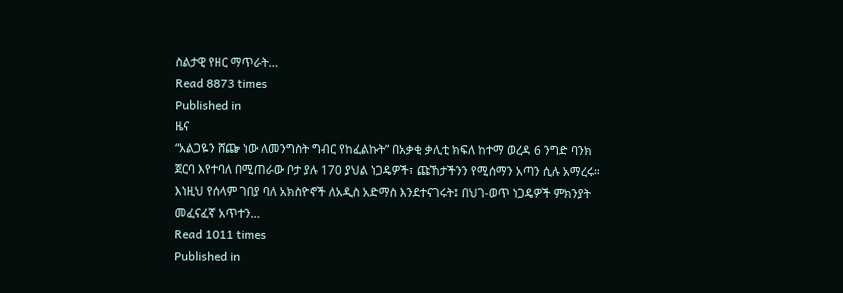ስልታዊ የዘር ማጥራት…
Read 8873 times
Published in
ዜና
“አልጋዬን ሸጬ ነው ለመንግስት ግብር የከፈልኩት” በአቃቂ ቃሊቲ ክፍለ ከተማ ወረዳ 6 ንግድ ባንክ ጀርባ እየተባለ በሚጠራው ቦታ ያሉ 170 ያህል ነጋዴዎች፣ ጩኸታችንን የሚሰማን አጣን ሲሉ አማረሩ። እነዚህ የሰላም ገበያ ባለ አክስዮኖች ለአዲስ አድማስ እንደተናገሩት፤ በህገ-ወጥ ነጋዴዎች ምክንያት መፈናፈኛ አጥተን…
Read 1011 times
Published in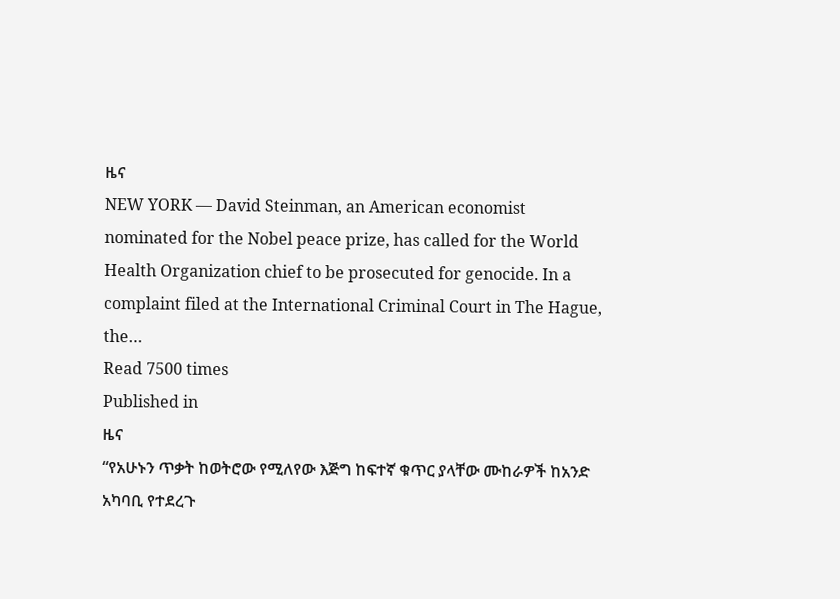ዜና
NEW YORK — David Steinman, an American economist nominated for the Nobel peace prize, has called for the World Health Organization chief to be prosecuted for genocide. In a complaint filed at the International Criminal Court in The Hague, the…
Read 7500 times
Published in
ዜና
“የአሁኑን ጥቃት ከወትሮው የሚለየው እጅግ ከፍተኛ ቁጥር ያላቸው ሙከራዎች ከአንድ አካባቢ የተደረጉ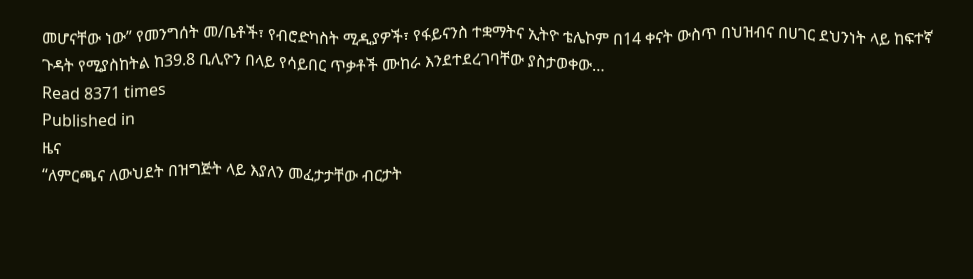መሆናቸው ነው” የመንግሰት መ/ቤቶች፣ የብሮድካስት ሚዲያዎች፣ የፋይናንስ ተቋማትና ኢትዮ ቴሌኮም በ14 ቀናት ውስጥ በህዝብና በሀገር ደህንነት ላይ ከፍተኛ ጉዳት የሚያስከትል ከ39.8 ቢሊዮን በላይ የሳይበር ጥቃቶች ሙከራ እንደተደረገባቸው ያስታወቀው…
Read 8371 times
Published in
ዜና
“ለምርጫና ለውህደት በዝግጅት ላይ እያለን መፈታታቸው ብርታት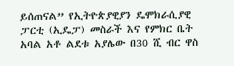ይሰጠናል” የኢትዮጵያዊያን ዴሞክራሲያዊ ፓርቲ (ኢዴፓ) መስራች እና የምክር ቤት አባል አቶ ልደቱ አያሌው በ30 ሺ ብር ዋስ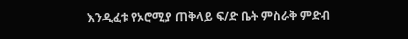እንዲፈቱ የኦሮሚያ ጠቅላይ ፍ/ድ ቤት ምስራቅ ምድብ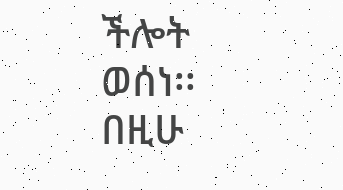ችሎት ወሰነ፡፡ በዚሁ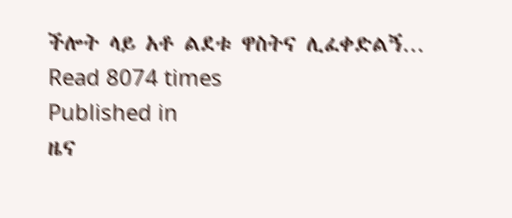ችሎት ላይ አቶ ልደቱ ዋስትና ሊፈቀድልኝ…
Read 8074 times
Published in
ዜና